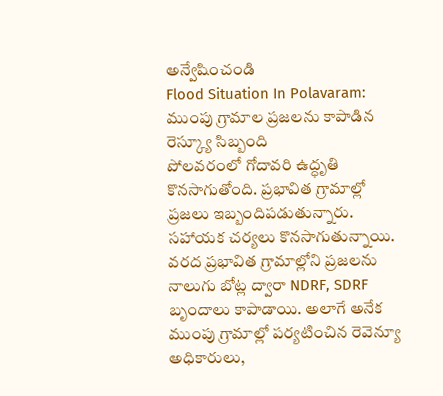అన్వేషించండి
Flood Situation In Polavaram: ముంపు గ్రామాల ప్రజలను కాపాడిన రెస్క్యూ సిబ్బంది
పోలవరంలో గోదావరి ఉద్ధృతి కొనసాగుతోంది. ప్రభావిత గ్రామాల్లో ప్రజలు ఇబ్బందిపడుతున్నారు. సహాయక చర్యలు కొనసాగుతున్నాయి. వరద ప్రభావిత గ్రామాల్లోని ప్రజలను నాలుగు బోట్ల ద్వారా NDRF, SDRF బృందాలు కాపాడాయి. అలాగే అనేక ముంపు గ్రామాల్లో పర్యటించిన రెవెన్యూ అధికారులు,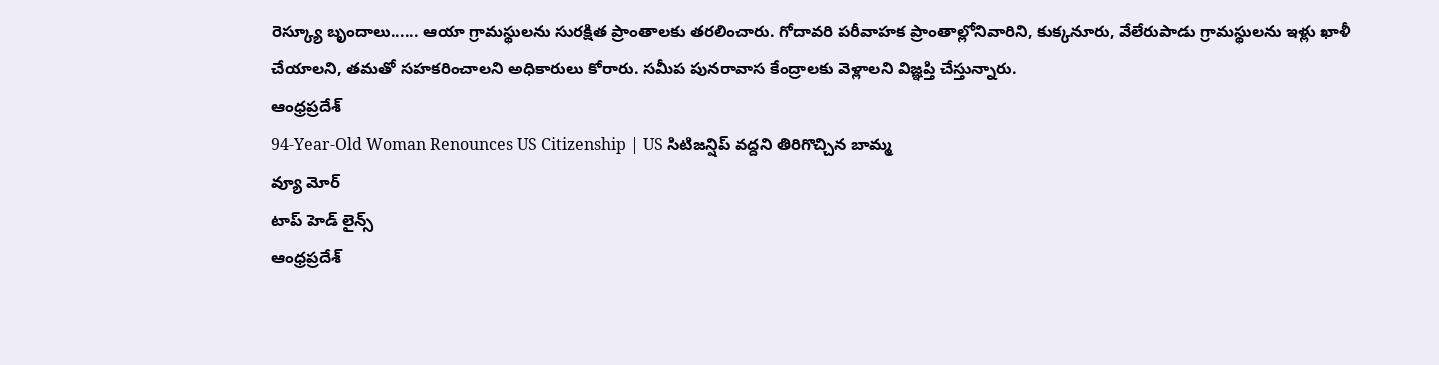రెస్క్యూ బృందాలు...... ఆయా గ్రామస్థులను సురక్షిత ప్రాంతాలకు తరలించారు. గోదావరి పరీవాహక ప్రాంతాల్లోనివారిని, కుక్కనూరు, వేలేరుపాడు గ్రామస్థులను ఇళ్లు ఖాళీ చేయాలని, తమతో సహకరించాలని అధికారులు కోరారు. సమీప పునరావాస కేంద్రాలకు వెళ్లాలని విజ్ఞప్తి చేస్తున్నారు.
ఆంధ్రప్రదేశ్
94-Year-Old Woman Renounces US Citizenship | US సిటిజన్షిప్ వద్దని తిరిగొచ్చిన బామ్మ
వ్యూ మోర్
టాప్ హెడ్ లైన్స్
ఆంధ్రప్రదేశ్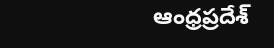ఆంధ్రప్రదేశ్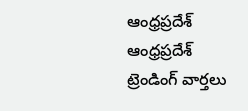ఆంధ్రప్రదేశ్
ఆంధ్రప్రదేశ్
ట్రెండింగ్ వార్తలు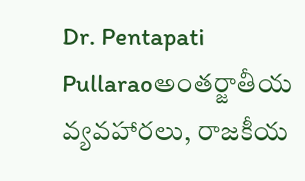Dr. Pentapati Pullaraoఅంతర్జాతీయ వ్యవహారలు, రాజకీయ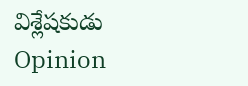విశ్లేషకుడు
Opinion